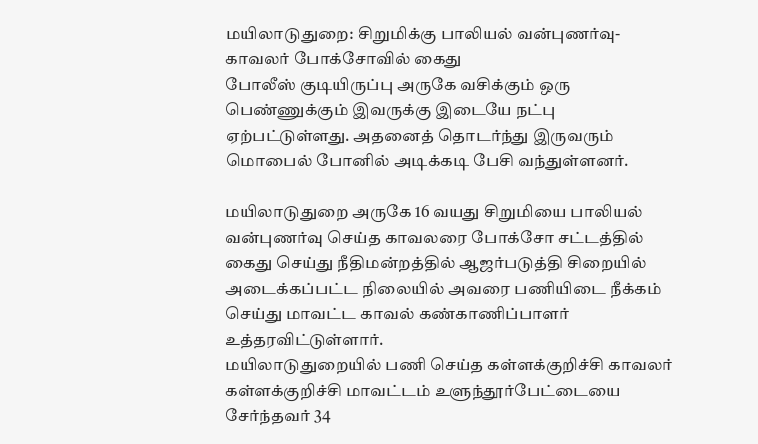மயிலாடுதுறை: சிறுமிக்கு பாலியல் வன்புணர்வு- காவலர் போக்சோவில் கைது
போலீஸ் குடியிருப்பு அருகே வசிக்கும் ஒரு பெண்ணுக்கும் இவருக்கு இடையே நட்பு ஏற்பட்டுள்ளது. அதனைத் தொடர்ந்து இருவரும் மொபைல் போனில் அடிக்கடி பேசி வந்துள்ளனர்.

மயிலாடுதுறை அருகே 16 வயது சிறுமியை பாலியல் வன்புணர்வு செய்த காவலரை போக்சோ சட்டத்தில் கைது செய்து நீதிமன்றத்தில் ஆஜர்படுத்தி சிறையில் அடைக்கப்பட்ட நிலையில் அவரை பணியிடை நீக்கம் செய்து மாவட்ட காவல் கண்காணிப்பாளர் உத்தரவிட்டுள்ளார்.
மயிலாடுதுறையில் பணி செய்த கள்ளக்குறிச்சி காவலர்
கள்ளக்குறிச்சி மாவட்டம் உளுந்தூர்பேட்டையை சேர்ந்தவர் 34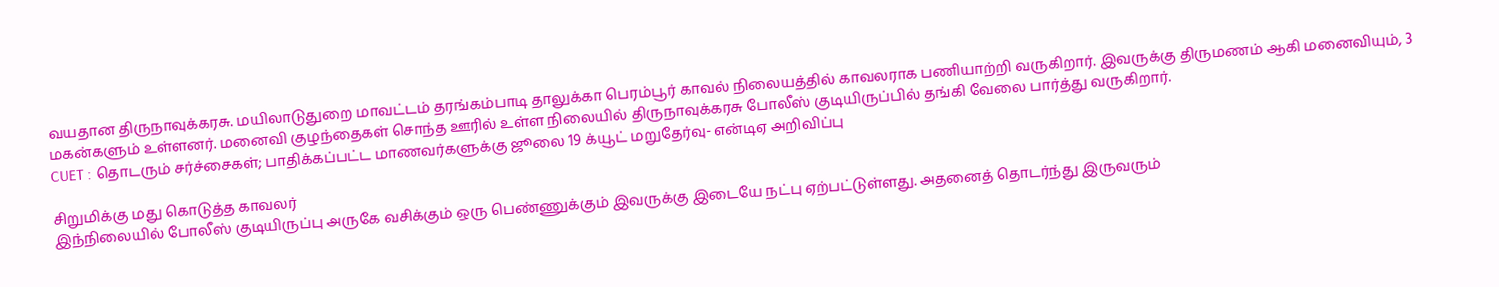வயதான திருநாவுக்கரசு. மயிலாடுதுறை மாவட்டம் தரங்கம்பாடி தாலுக்கா பெரம்பூர் காவல் நிலையத்தில் காவலராக பணியாற்றி வருகிறார். இவருக்கு திருமணம் ஆகி மனைவியும், 3 மகன்களும் உள்ளனர். மனைவி குழந்தைகள் சொந்த ஊரில் உள்ள நிலையில் திருநாவுக்கரசு போலீஸ் குடியிருப்பில் தங்கி வேலை பார்த்து வருகிறார்.
CUET : தொடரும் சர்ச்சைகள்; பாதிக்கப்பட்ட மாணவர்களுக்கு ஜூலை 19 க்யூட் மறுதேர்வு- என்டிஏ அறிவிப்பு

சிறுமிக்கு மது கொடுத்த காவலர்
இந்நிலையில் போலீஸ் குடியிருப்பு அருகே வசிக்கும் ஒரு பெண்ணுக்கும் இவருக்கு இடையே நட்பு ஏற்பட்டுள்ளது. அதனைத் தொடர்ந்து இருவரும்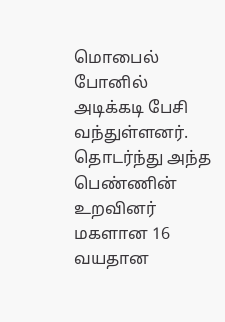மொபைல் போனில் அடிக்கடி பேசி வந்துள்ளனர். தொடர்ந்து அந்த பெண்ணின் உறவினர் மகளான 16 வயதான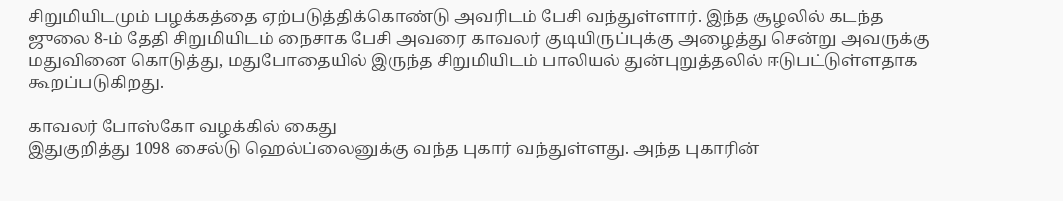சிறுமியிடமும் பழக்கத்தை ஏற்படுத்திக்கொண்டு அவரிடம் பேசி வந்துள்ளார். இந்த சூழலில் கடந்த ஜுலை 8-ம் தேதி சிறுமியிடம் நைசாக பேசி அவரை காவலர் குடியிருப்புக்கு அழைத்து சென்று அவருக்கு மதுவினை கொடுத்து, மதுபோதையில் இருந்த சிறுமியிடம் பாலியல் துன்புறுத்தலில் ஈடுபட்டுள்ளதாக கூறப்படுகிறது.

காவலர் போஸ்கோ வழக்கில் கைது
இதுகுறித்து 1098 சைல்டு ஹெல்ப்லைனுக்கு வந்த புகார் வந்துள்ளது. அந்த புகாரின்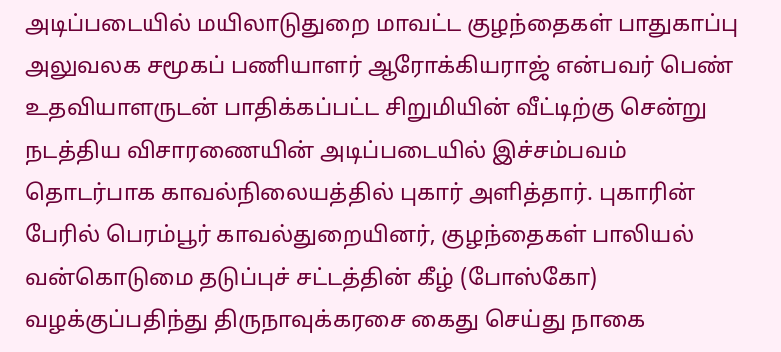அடிப்படையில் மயிலாடுதுறை மாவட்ட குழந்தைகள் பாதுகாப்பு அலுவலக சமூகப் பணியாளர் ஆரோக்கியராஜ் என்பவர் பெண் உதவியாளருடன் பாதிக்கப்பட்ட சிறுமியின் வீட்டிற்கு சென்று நடத்திய விசாரணையின் அடிப்படையில் இச்சம்பவம் தொடர்பாக காவல்நிலையத்தில் புகார் அளித்தார். புகாரின் பேரில் பெரம்பூர் காவல்துறையினர், குழந்தைகள் பாலியல் வன்கொடுமை தடுப்புச் சட்டத்தின் கீழ் (போஸ்கோ) வழக்குப்பதிந்து திருநாவுக்கரசை கைது செய்து நாகை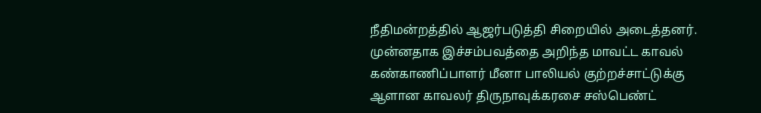நீதிமன்றத்தில் ஆஜர்படுத்தி சிறையில் அடைத்தனர். முன்னதாக இச்சம்பவத்தை அறிந்த மாவட்ட காவல் கண்காணிப்பாளர் மீனா பாலியல் குற்றச்சாட்டுக்கு ஆளான காவலர் திருநாவுக்கரசை சஸ்பெண்ட்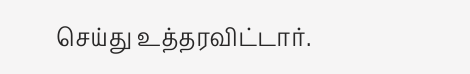செய்து உத்தரவிட்டார்.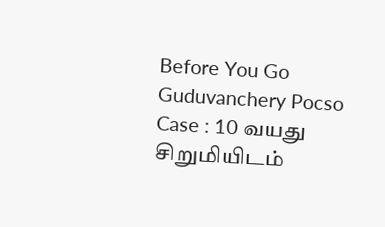Before You Go
Guduvanchery Pocso Case : 10 வயது சிறுமியிடம்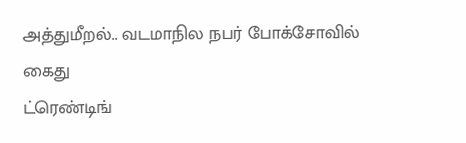அத்துமீறல்.. வடமாநில நபர் போக்சோவில் கைது
ட்ரெண்டிங்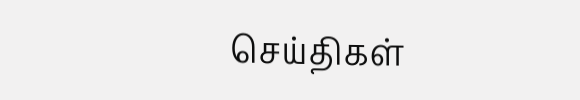செய்திகள்